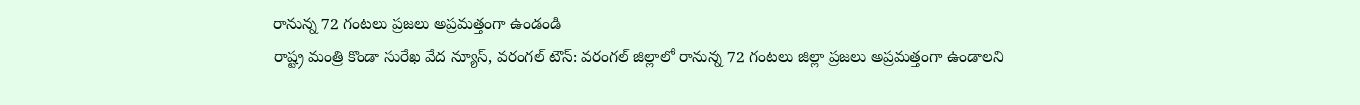రానున్న 72 గంటలు ప్రజలు అప్రమత్తంగా ఉండండి
రాష్ట్ర మంత్రి కొండా సురేఖ వేద న్యూస్, వరంగల్ టౌన్: వరంగల్ జిల్లాలో రానున్న 72 గంటలు జిల్లా ప్రజలు అప్రమత్తంగా ఉండాలని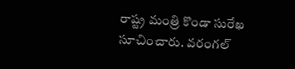రాష్ట్ర మంత్రి కొండా సురేఖ సూచించారు. వరంగల్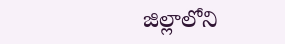జిల్లాలోని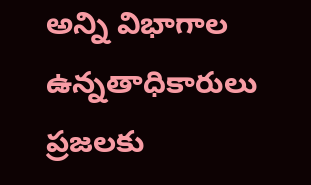అన్ని విభాగాల ఉన్నతాధికారులు ప్రజలకు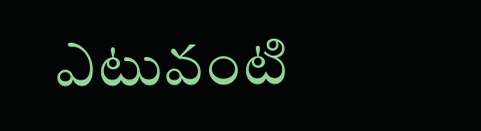ఎటువంటి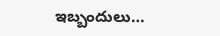ఇబ్బందులు…